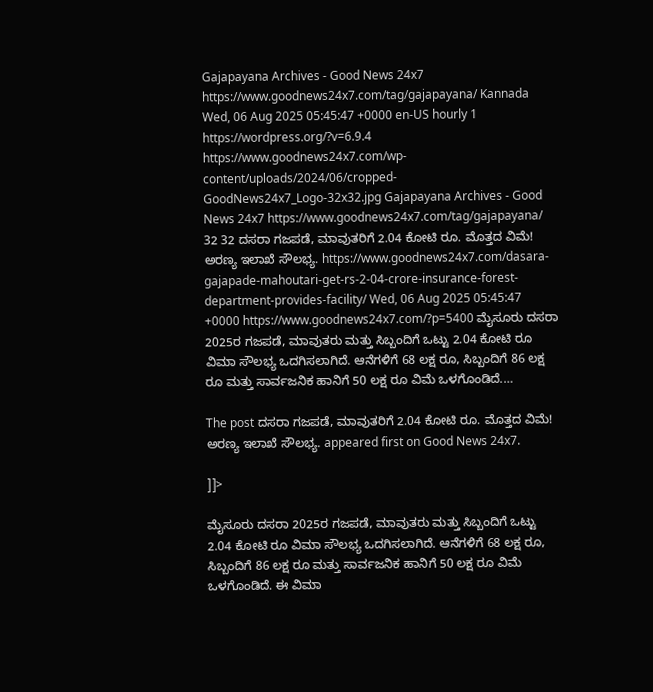Gajapayana Archives - Good News 24x7 https://www.goodnews24x7.com/tag/gajapayana/ Kannada Wed, 06 Aug 2025 05:45:47 +0000 en-US hourly 1 https://wordpress.org/?v=6.9.4 https://www.goodnews24x7.com/wp-content/uploads/2024/06/cropped-GoodNews24x7_Logo-32x32.jpg Gajapayana Archives - Good News 24x7 https://www.goodnews24x7.com/tag/gajapayana/ 32 32 ದಸರಾ ಗಜಪಡೆ, ಮಾವುತರಿಗೆ 2.04 ಕೋಟಿ ರೂ. ಮೊತ್ತದ ವಿಮೆ! ಅರಣ್ಯ ಇಲಾಖೆ ಸೌಲಭ್ಯ. https://www.goodnews24x7.com/dasara-gajapade-mahoutari-get-rs-2-04-crore-insurance-forest-department-provides-facility/ Wed, 06 Aug 2025 05:45:47 +0000 https://www.goodnews24x7.com/?p=5400 ಮೈಸೂರು ದಸರಾ 2025ರ ಗಜಪಡೆ, ಮಾವುತರು ಮತ್ತು ಸಿಬ್ಬಂದಿಗೆ ಒಟ್ಟು 2.04 ಕೋಟಿ ರೂ ವಿಮಾ ಸೌಲಭ್ಯ ಒದಗಿಸಲಾಗಿದೆ. ಆನೆಗಳಿಗೆ 68 ಲಕ್ಷ ರೂ, ಸಿಬ್ಬಂದಿಗೆ 86 ಲಕ್ಷ ರೂ ಮತ್ತು ಸಾರ್ವಜನಿಕ ಹಾನಿಗೆ 50 ಲಕ್ಷ ರೂ ವಿಮೆ ಒಳಗೊಂಡಿದೆ.…

The post ದಸರಾ ಗಜಪಡೆ, ಮಾವುತರಿಗೆ 2.04 ಕೋಟಿ ರೂ. ಮೊತ್ತದ ವಿಮೆ! ಅರಣ್ಯ ಇಲಾಖೆ ಸೌಲಭ್ಯ. appeared first on Good News 24x7.

]]>

ಮೈಸೂರು ದಸರಾ 2025ರ ಗಜಪಡೆ, ಮಾವುತರು ಮತ್ತು ಸಿಬ್ಬಂದಿಗೆ ಒಟ್ಟು 2.04 ಕೋಟಿ ರೂ ವಿಮಾ ಸೌಲಭ್ಯ ಒದಗಿಸಲಾಗಿದೆ. ಆನೆಗಳಿಗೆ 68 ಲಕ್ಷ ರೂ, ಸಿಬ್ಬಂದಿಗೆ 86 ಲಕ್ಷ ರೂ ಮತ್ತು ಸಾರ್ವಜನಿಕ ಹಾನಿಗೆ 50 ಲಕ್ಷ ರೂ ವಿಮೆ ಒಳಗೊಂಡಿದೆ. ಈ ವಿಮಾ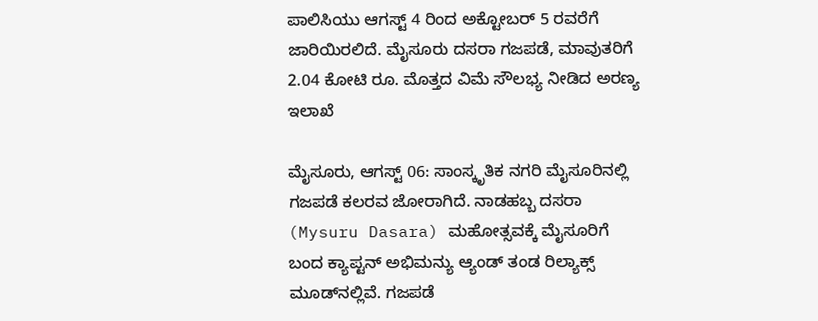ಪಾಲಿಸಿಯು ಆಗಸ್ಟ್ 4 ರಿಂದ ಅಕ್ಟೋಬರ್ 5 ರವರೆಗೆ ಜಾರಿಯಿರಲಿದೆ. ಮೈಸೂರು ದಸರಾ ಗಜಪಡೆ, ಮಾವುತರಿಗೆ 2.04 ಕೋಟಿ ರೂ. ಮೊತ್ತದ ವಿಮೆ ಸೌಲಭ್ಯ ನೀಡಿದ ಅರಣ್ಯ ಇಲಾಖೆ

ಮೈಸೂರು, ಆಗಸ್ಟ್ 06: ಸಾಂಸ್ಕೃತಿಕ ನಗರಿ ಮೈಸೂರಿನಲ್ಲಿ ಗಜಪಡೆ ಕಲರವ ಜೋರಾಗಿದೆ. ನಾಡಹಬ್ಬ ದಸರಾ (Mysuru Dasara) ಮಹೋತ್ಸವಕ್ಕೆ ಮೈಸೂರಿಗೆ ಬಂದ ಕ್ಯಾಪ್ಟನ್ ಅಭಿಮನ್ಯು ಆ್ಯಂಡ್ ತಂಡ ರಿಲ್ಯಾಕ್ಸ್ ಮೂಡ್‌ನಲ್ಲಿವೆ. ಗಜಪಡೆ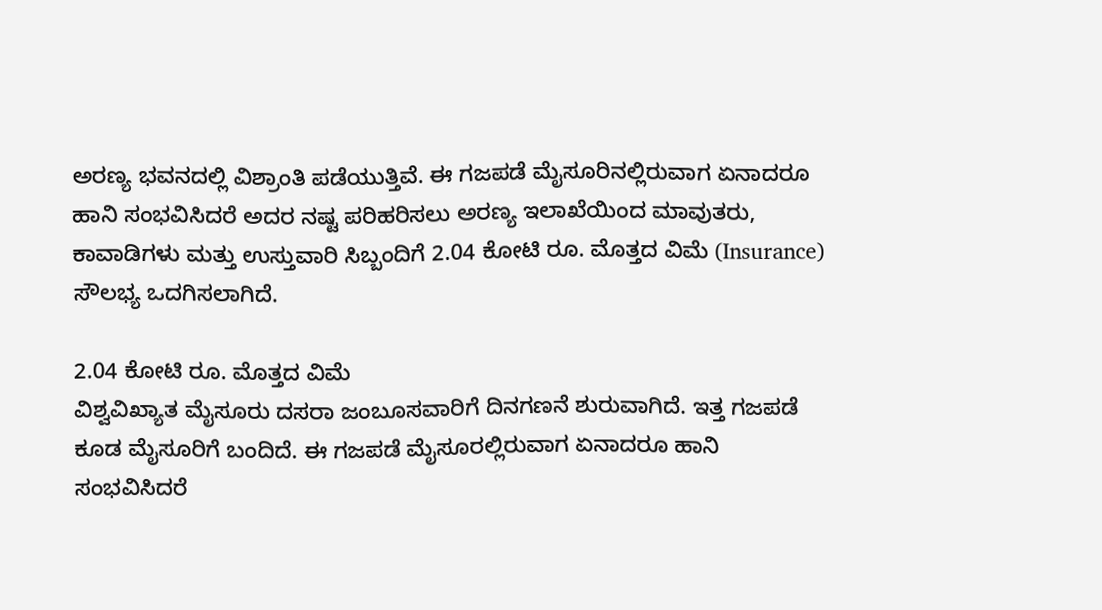ಅರಣ್ಯ ಭವನದಲ್ಲಿ ವಿಶ್ರಾಂತಿ ಪಡೆಯುತ್ತಿವೆ‌. ಈ ಗಜಪಡೆ ಮೈಸೂರಿನಲ್ಲಿರುವಾಗ ಏನಾದರೂ ಹಾನಿ ಸಂಭವಿಸಿದರೆ ಅದರ ನಷ್ಟ ಪರಿಹರಿಸಲು ಅರಣ್ಯ ಇಲಾಖೆಯಿಂದ ಮಾವುತರು, ಕಾವಾಡಿಗಳು ಮತ್ತು ಉಸ್ತುವಾರಿ ಸಿಬ್ಬಂದಿಗೆ 2.04 ಕೋಟಿ ರೂ. ಮೊತ್ತದ ವಿಮೆ (Insurance) ಸೌಲಭ್ಯ ಒದಗಿಸಲಾಗಿದೆ.

2.04 ಕೋಟಿ ರೂ. ಮೊತ್ತದ ವಿಮೆ
ವಿಶ್ವವಿಖ್ಯಾತ ಮೈಸೂರು ದಸರಾ ಜಂಬೂಸವಾರಿಗೆ ದಿನಗಣನೆ ಶುರುವಾಗಿದೆ. ಇತ್ತ ಗಜಪಡೆ ಕೂಡ ಮೈಸೂರಿಗೆ ಬಂದಿದೆ. ಈ ಗಜಪಡೆ ಮೈಸೂರಲ್ಲಿರುವಾಗ ಏನಾದರೂ ಹಾನಿ ಸಂಭವಿಸಿದರೆ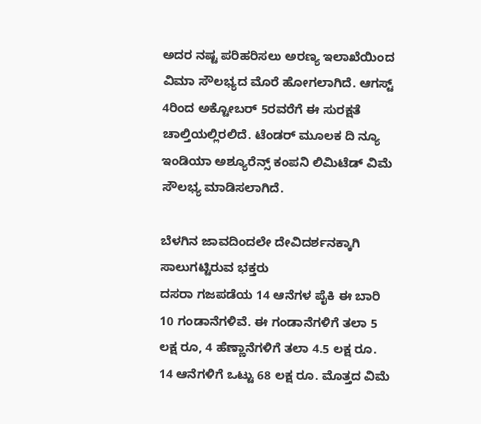ಅದರ ನಷ್ಟ ಪರಿಹರಿಸಲು ಅರಣ್ಯ ಇಲಾಖೆಯಿಂದ ವಿಮಾ ಸೌಲಭ್ಯದ ಮೊರೆ ಹೋಗಲಾಗಿದೆ. ಆಗಸ್ಟ್ 4ರಿಂದ ಅಕ್ಟೋಬರ್ 5ರವರೆಗೆ ಈ ಸುರಕ್ಷತೆ ಚಾಲ್ತಿಯಲ್ಲಿರಲಿದೆ. ಟೆಂಡರ್‌ ಮೂಲಕ ದಿ ನ್ಯೂ ಇಂಡಿಯಾ ಅಶ್ಯೂರೆನ್ಸ್ ಕಂಪನಿ ಲಿಮಿಟೆಡ್ ವಿಮೆ ಸೌಲಭ್ಯ ಮಾಡಿಸಲಾಗಿದೆ.

ಬೆಳಗಿನ ಜಾವದಿಂದಲೇ ದೇವಿದರ್ಶನಕ್ಕಾಗಿ ಸಾಲುಗಟ್ಟಿರುವ ಭಕ್ತರು
ದಸರಾ ಗಜಪಡೆಯ 14 ಆನೆಗಳ ಪೈಕಿ ಈ ಬಾರಿ 10 ಗಂಡಾನೆಗಳಿವೆ. ಈ ಗಂಡಾನೆಗಳಿಗೆ ತಲಾ 5 ಲಕ್ಷ ರೂ, 4 ಹೆಣ್ಣಾನೆಗಳಿಗೆ ತಲಾ 4.5 ಲಕ್ಷ ರೂ. 14 ಆನೆಗಳಿಗೆ ಒಟ್ಟು 68 ಲಕ್ಷ ರೂ. ಮೊತ್ತದ ವಿಮೆ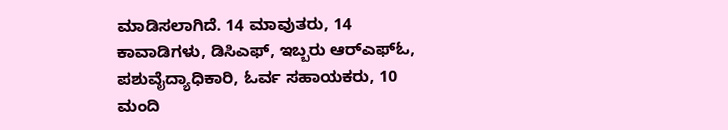ಮಾಡಿಸಲಾಗಿದೆ. 14 ಮಾವುತರು, 14 ಕಾವಾಡಿಗಳು, ಡಿಸಿಎಫ್, ಇಬ್ಬರು ಆರ್‌ಎಫ್‌ಓ, ಪಶುವೈದ್ಯಾಧಿಕಾರಿ, ಓರ್ವ ಸಹಾಯಕರು, 10 ಮಂದಿ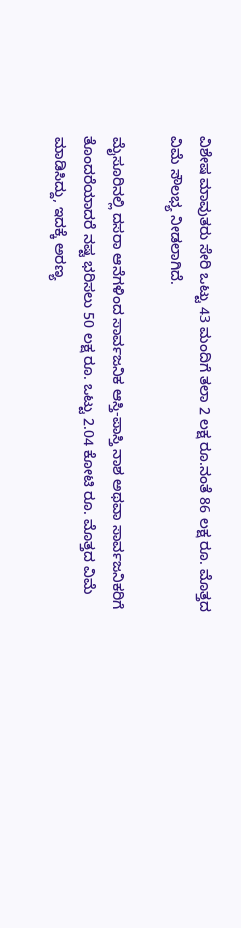ವಿಶೇಷ ಮಾವುತರು ಸೇರಿ ಒಟ್ಟು 43 ಮಂದಿಗೆ ತಲಾ 2 ಲಕ್ಷ ರೂ.ನಂತೆ 86 ಲಕ್ಷ ರೂ. ಮೊತ್ತದ ವಿಮೆ ಸೌಲಭ್ಯ ನೀಡಲಾಗಿದೆ.

ಮೈಸೂರಿನಲ್ಲಿ ದಸರಾ ಆನೆಗಳಿಂದ ಸಾರ್ವಜನಿಕ ಆಸ್ತಿ-ಪಾಸ್ತಿ ನಾಶ ಅಥವಾ ಸಾರ್ವಜನಿಕರಿಗೆ ತೊಂದರೆಯಾದರೆ ನಷ್ಟ ಭರಿಸಲು 50 ಲಕ್ಷ ರೂ. ಒಟ್ಟು 2.04 ಕೋಟಿ ರೂ. ಮೊತ್ತದ ವಿಮೆ ಮಾಡಿಸಿದ್ದು, ಇದಕ್ಕೆ ಅರಣ್ಯ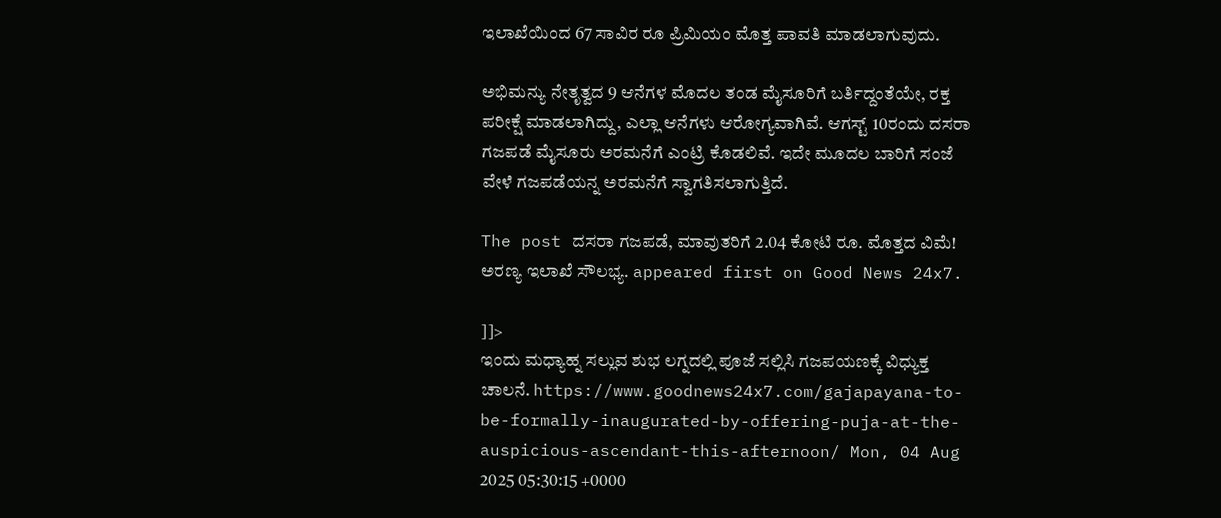ಇಲಾಖೆಯಿಂದ 67 ಸಾವಿರ ರೂ ಪ್ರಿಮಿಯಂ ಮೊತ್ತ ಪಾವತಿ ಮಾಡಲಾಗುವುದು.

ಅಭಿಮನ್ಯು ನೇತೃತ್ವದ 9 ಆನೆಗಳ ಮೊದಲ ತಂಡ ಮೈಸೂರಿಗೆ ಬರ್ತಿದ್ದಂತೆಯೇ, ರಕ್ತ ಪರೀಕ್ಷೆ ಮಾಡಲಾಗಿದ್ದು, ಎಲ್ಲಾ ಆನೆಗಳು ಆರೋಗ್ಯವಾಗಿವೆ. ಆಗಸ್ಟ್ 10ರಂದು ದಸರಾ ಗಜಪಡೆ ಮೈಸೂರು ಅರಮನೆಗೆ ಎಂಟ್ರಿ ಕೊಡಲಿವೆ. ಇದೇ ಮೂದಲ ಬಾರಿಗೆ ಸಂಜೆ ವೇಳೆ ಗಜಪಡೆಯನ್ನ ಅರಮನೆಗೆ ಸ್ವಾಗತಿಸಲಾಗುತ್ತಿದೆ.

The post ದಸರಾ ಗಜಪಡೆ, ಮಾವುತರಿಗೆ 2.04 ಕೋಟಿ ರೂ. ಮೊತ್ತದ ವಿಮೆ! ಅರಣ್ಯ ಇಲಾಖೆ ಸೌಲಭ್ಯ. appeared first on Good News 24x7.

]]>
ಇಂದು ಮಧ್ಯಾಹ್ನ ಸಲ್ಲುವ ಶುಭ ಲಗ್ನದಲ್ಲಿ ಪೂಜೆ ಸಲ್ಲಿಸಿ ಗಜಪಯಣಕ್ಕೆ ವಿಧ್ಯುಕ್ತ ಚಾಲನೆ. https://www.goodnews24x7.com/gajapayana-to-be-formally-inaugurated-by-offering-puja-at-the-auspicious-ascendant-this-afternoon/ Mon, 04 Aug 2025 05:30:15 +0000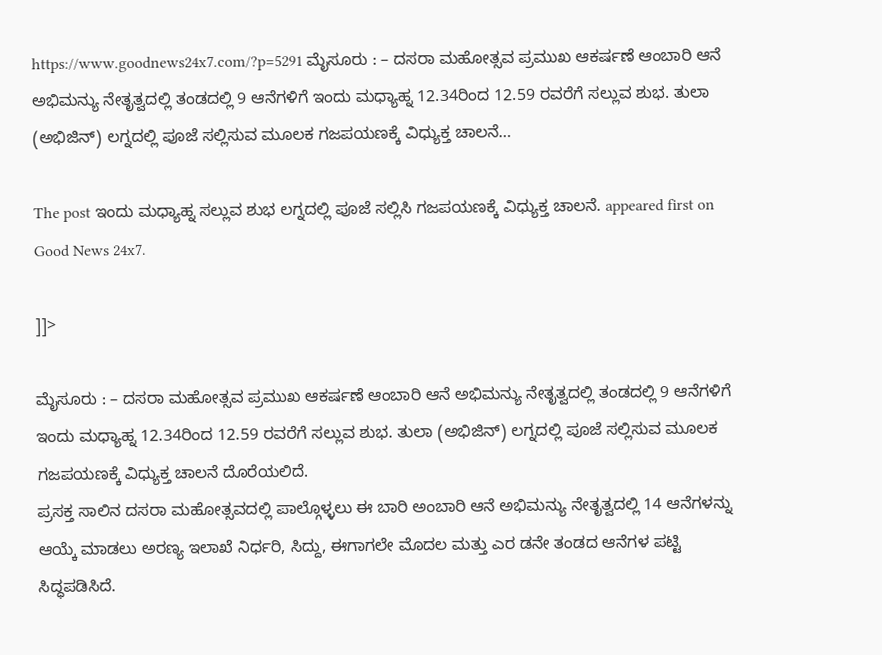https://www.goodnews24x7.com/?p=5291 ಮೈಸೂರು : – ದಸರಾ ಮಹೋತ್ಸವ ಪ್ರಮುಖ ಆಕರ್ಷಣೆ ಆಂಬಾರಿ ಆನೆ ಅಭಿಮನ್ಯು ನೇತೃತ್ವದಲ್ಲಿ ತಂಡದಲ್ಲಿ 9 ಆನೆಗಳಿಗೆ ಇಂದು ಮಧ್ಯಾಹ್ನ 12.34ರಿಂದ 12.59 ರವರೆಗೆ ಸಲ್ಲುವ ಶುಭ. ತುಲಾ (ಅಭಿಜಿನ್) ಲಗ್ನದಲ್ಲಿ ಪೂಜೆ ಸಲ್ಲಿಸುವ ಮೂಲಕ ಗಜಪಯಣಕ್ಕೆ ವಿಧ್ಯುಕ್ತ ಚಾಲನೆ…

The post ಇಂದು ಮಧ್ಯಾಹ್ನ ಸಲ್ಲುವ ಶುಭ ಲಗ್ನದಲ್ಲಿ ಪೂಜೆ ಸಲ್ಲಿಸಿ ಗಜಪಯಣಕ್ಕೆ ವಿಧ್ಯುಕ್ತ ಚಾಲನೆ. appeared first on Good News 24x7.

]]>

ಮೈಸೂರು : – ದಸರಾ ಮಹೋತ್ಸವ ಪ್ರಮುಖ ಆಕರ್ಷಣೆ ಆಂಬಾರಿ ಆನೆ ಅಭಿಮನ್ಯು ನೇತೃತ್ವದಲ್ಲಿ ತಂಡದಲ್ಲಿ 9 ಆನೆಗಳಿಗೆ ಇಂದು ಮಧ್ಯಾಹ್ನ 12.34ರಿಂದ 12.59 ರವರೆಗೆ ಸಲ್ಲುವ ಶುಭ. ತುಲಾ (ಅಭಿಜಿನ್) ಲಗ್ನದಲ್ಲಿ ಪೂಜೆ ಸಲ್ಲಿಸುವ ಮೂಲಕ ಗಜಪಯಣಕ್ಕೆ ವಿಧ್ಯುಕ್ತ ಚಾಲನೆ ದೊರೆಯಲಿದೆ.
ಪ್ರಸಕ್ತ ಸಾಲಿನ ದಸರಾ ಮಹೋತ್ಸವದಲ್ಲಿ ಪಾಲ್ಗೊಳ್ಳಲು ಈ ಬಾರಿ ಅಂಬಾರಿ ಆನೆ ಅಭಿಮನ್ಯು ನೇತೃತ್ವದಲ್ಲಿ 14 ಆನೆಗಳನ್ನು ಆಯ್ಕೆ ಮಾಡಲು ಅರಣ್ಯ ಇಲಾಖೆ ನಿರ್ಧರಿ, ಸಿದ್ದು, ಈಗಾಗಲೇ ಮೊದಲ ಮತ್ತು ಎರ ಡನೇ ತಂಡದ ಆನೆಗಳ ಪಟ್ಟಿ ಸಿದ್ಧಪಡಿಸಿದೆ.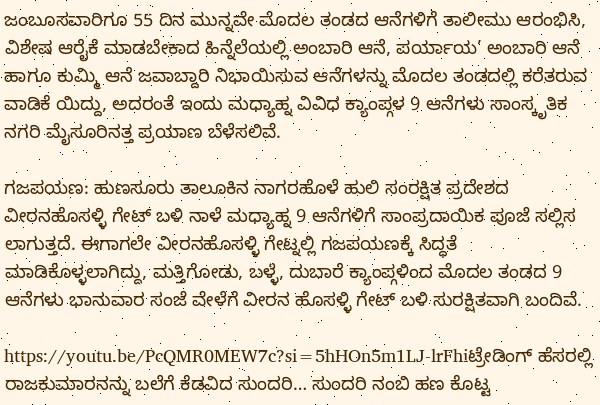ಜಂಬೂಸವಾರಿಗೂ 55 ದಿನ ಮುನ್ನವೇ ಮೊದಲ ತಂಡದ ಆನೆಗಳಿಗೆ ತಾಲೀಮು ಆರಂಭಿಸಿ, ವಿಶೇಷ ಆರೈಕೆ ಮಾಡಬೇಕಾದ ಹಿನ್ನೆಲೆಯಲ್ಲಿ ಅಂಬಾರಿ ಆನೆ, ಪರ್ಯಾಯ’ ಅಂಬಾರಿ ಆನೆ ಹಾಗೂ ಕುಮ್ಮಿ ಆನೆ ಜವಾಬ್ದಾರಿ ನಿಭಾಯಿಸುವ ಆನೆಗಳನ್ನು ಮೊದಲ ತಂಡದಲ್ಲಿ ಕರೆತರುವ ವಾಡಿಕೆ ಯಿದ್ದು, ಅದರಂತೆ ಇಂದು ಮಧ್ಯಾಹ್ನ ವಿವಿಧ ಕ್ಯಾಂಪ್ಗಳ 9 ಆನೆಗಳು ಸಾಂಸ್ಕೃತಿಕ ನಗರಿ ಮೈಸೂರಿನತ್ತ ಪ್ರಯಾಣ ಬೆಳೆಸಲಿವೆ.

ಗಜಪಯಣ: ಹುಣಸೂರು ತಾಲೂಕಿನ ನಾಗರಹೊಳೆ ಹುಲಿ ಸಂರಕ್ಷಿತ ಪ್ರದೇಶದ ವೀರನಹೊಸಳ್ಳಿ ಗೇಟ್ ಬಳಿ ನಾಳೆ ಮಧ್ಯಾಹ್ನ 9 ಆನೆಗಳಿಗೆ ಸಾಂಪ್ರದಾಯಿಕ ಪೂಜೆ ಸಲ್ಲಿಸ ಲಾಗುತ್ತದೆ. ಈಗಾಗಲೇ ವೀರನಹೊಸಳ್ಳಿ ಗೇಟ್ನಲ್ಲಿ ಗಜಪಯಣಕ್ಕೆ ಸಿದ್ಧತೆ ಮಾಡಿಕೊಳ್ಳಲಾಗಿದ್ದು, ಮತ್ತಿಗೋಡು, ಬಳ್ಳೆ, ದುಬಾರೆ ಕ್ಯಾಂಪ್ಗಳಿಂದ ಮೊದಲ ತಂಡದ 9 ಆನೆಗಳು ಭಾನುವಾರ ಸಂಜೆ ವೇಳೆಗೆ ವೀರನ ಹೊಸಳ್ಳಿ ಗೇಟ್ ಬಳಿ ಸುರಕ್ಷಿತವಾಗಿ ಬಂದಿವೆ.

https://youtu.be/PcQMR0MEW7c?si=5hHOn5m1LJ-lrFhiಟ್ರೇಡಿಂಗ್ ಹೆಸರಲ್ಲಿ ರಾಜಕುಮಾರನನ್ನು ಬಲೆಗೆ ಕೆಡವಿದ ಸುಂದರಿ… ಸುಂದರಿ‌ ನಂಬಿ ಹಣ ಕೊಟ್ಟ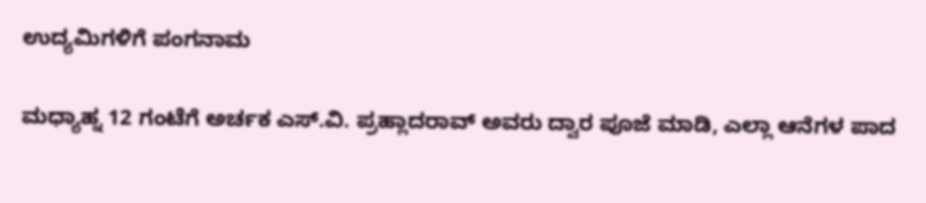ಉದ್ಯಮಿಗಳಿಗೆ ಪಂಗನಾಮ

ಮಧ್ಯಾಹ್ನ 12 ಗಂಟೆಗೆ ಅರ್ಚಕ ಎಸ್.ವಿ. ಪ್ರಹ್ಲಾದರಾವ್ ಅವರು ದ್ವಾರ ಪೂಜೆ ಮಾಡಿ, ಎಲ್ಲಾ ಆನೆಗಳ ಪಾದ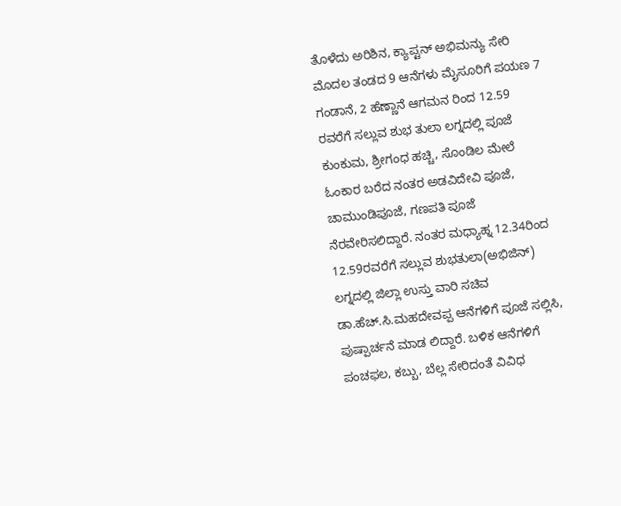ತೊಳೆದು ಅರಿಶಿನ, ಕ್ಯಾಪ್ಟನ್ ಅಭಿಮನ್ಯು ಸೇರಿ ಮೊದಲ ತಂಡದ 9 ಆನೆಗಳು ಮೈಸೂರಿಗೆ ಪಯಣ 7 ಗಂಡಾನೆ, 2 ಹೆಣ್ಣಾನೆ ಆಗಮನ ರಿಂದ 12.59 ರವರೆಗೆ ಸಲ್ಲುವ ಶುಭ ತುಲಾ ಲಗ್ನದಲ್ಲಿ ಪೂಜೆ ಕುಂಕುಮ, ಶ್ರೀಗಂಧ ಹಚ್ಚಿ, ಸೊಂಡಿಲ ಮೇಲೆ ಓಂಕಾರ ಬರೆದ ನಂತರ ಅಡವಿದೇವಿ ಪೂಜೆ, ಚಾಮುಂಡಿಪೂಜೆ, ಗಣಪತಿ ಪೂಜೆ ನೆರವೇರಿಸಲಿದ್ದಾರೆ. ನಂತರ ಮಧ್ಯಾಹ್ನ 12.34ರಿಂದ 12.59ರವರೆಗೆ ಸಲ್ಲುವ ಶುಭತುಲಾ(ಅಭಿಜಿನ್) ಲಗ್ನದಲ್ಲಿ ಜಿಲ್ಲಾ ಉಸ್ತು ವಾರಿ ಸಚಿವ ಡಾ.ಹೆಚ್.ಸಿ.ಮಹದೇವಪ್ಪ ಆನೆಗಳಿಗೆ ಪೂಜೆ ಸಲ್ಲಿಸಿ, ಪುಷ್ಪಾರ್ಚನೆ ಮಾಡ ಲಿದ್ದಾರೆ. ಬಳಿಕ ಆನೆಗಳಿಗೆ ಪಂಚಫಲ, ಕಬ್ಬು, ಬೆಲ್ಲ ಸೇರಿದಂತೆ ವಿವಿಧ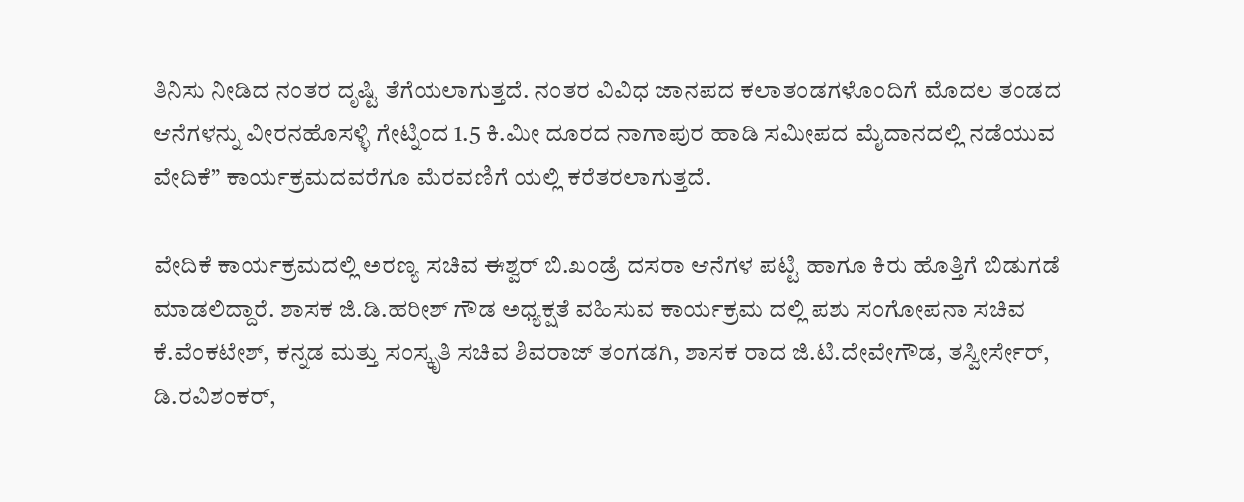ತಿನಿಸು ನೀಡಿದ ನಂತರ ದೃಷ್ಟಿ ತೆಗೆಯಲಾಗುತ್ತದೆ. ನಂತರ ವಿವಿಧ ಜಾನಪದ ಕಲಾತಂಡಗಳೊಂದಿಗೆ ಮೊದಲ ತಂಡದ ಆನೆಗಳನ್ನು ವೀರನಹೊಸಳ್ಳಿ ಗೇಟ್ನಿಂದ 1.5 ಕಿ.ಮೀ ದೂರದ ನಾಗಾಪುರ ಹಾಡಿ ಸಮೀಪದ ಮೈದಾನದಲ್ಲಿ ನಡೆಯುವ ವೇದಿಕೆ” ಕಾರ್ಯಕ್ರಮದವರೆಗೂ ಮೆರವಣಿಗೆ ಯಲ್ಲಿ ಕರೆತರಲಾಗುತ್ತದೆ.

ವೇದಿಕೆ ಕಾರ್ಯಕ್ರಮದಲ್ಲಿ ಅರಣ್ಯ ಸಚಿವ ಈಶ್ವರ್ ಬಿ.ಖಂಡ್ರೆ ದಸರಾ ಆನೆಗಳ ಪಟ್ಟಿ ಹಾಗೂ ಕಿರು ಹೊತ್ತಿಗೆ ಬಿಡುಗಡೆ ಮಾಡಲಿದ್ದಾರೆ. ಶಾಸಕ ಜಿ.ಡಿ.ಹರೀಶ್ ಗೌಡ ಅಧ್ಯಕ್ಷತೆ ವಹಿಸುವ ಕಾರ್ಯಕ್ರಮ ದಲ್ಲಿ ಪಶು ಸಂಗೋಪನಾ ಸಚಿವ ಕೆ.ವೆಂಕಟೇಶ್, ಕನ್ನಡ ಮತ್ತು ಸಂಸ್ಕೃತಿ ಸಚಿವ ಶಿವರಾಜ್ ತಂಗಡಗಿ, ಶಾಸಕ ರಾದ ಜಿ.ಟಿ.ದೇವೇಗೌಡ, ತಸ್ವೀರ್ಸೇರ್, ಡಿ.ರವಿಶಂಕರ್,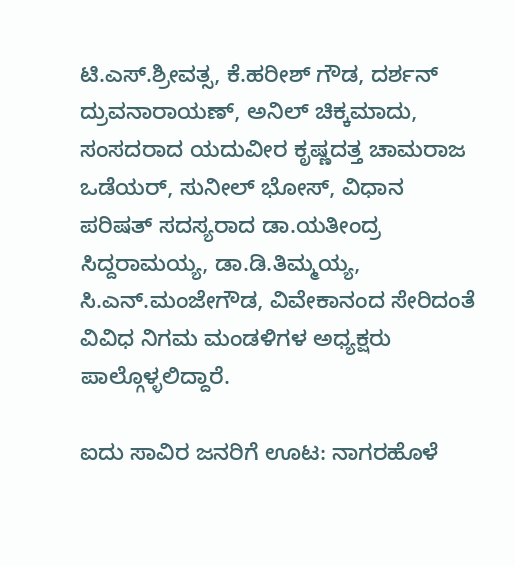ಟಿ.ಎಸ್.ಶ್ರೀವತ್ಸ, ಕೆ.ಹರೀಶ್ ಗೌಡ, ದರ್ಶನ್ ದ್ರುವನಾರಾಯಣ್, ಅನಿಲ್ ಚಿಕ್ಕಮಾದು, ಸಂಸದರಾದ ಯದುವೀರ ಕೃಷ್ಣದತ್ತ ಚಾಮರಾಜ ಒಡೆಯರ್, ಸುನೀಲ್ ಭೋಸ್, ವಿಧಾನ ಪರಿಷತ್ ಸದಸ್ಯರಾದ ಡಾ.ಯತೀಂದ್ರ ಸಿದ್ದರಾಮಯ್ಯ, ಡಾ.ಡಿ.ತಿಮ್ಮಯ್ಯ, ಸಿ.ಎನ್.ಮಂಜೇಗೌಡ, ವಿವೇಕಾನಂದ ಸೇರಿದಂತೆ ವಿವಿಧ ನಿಗಮ ಮಂಡಳಿಗಳ ಅಧ್ಯಕ್ಷರು ಪಾಲ್ಗೊಳ್ಳಲಿದ್ದಾರೆ.

ಐದು ಸಾವಿರ ಜನರಿಗೆ ಊಟ: ನಾಗರಹೊಳೆ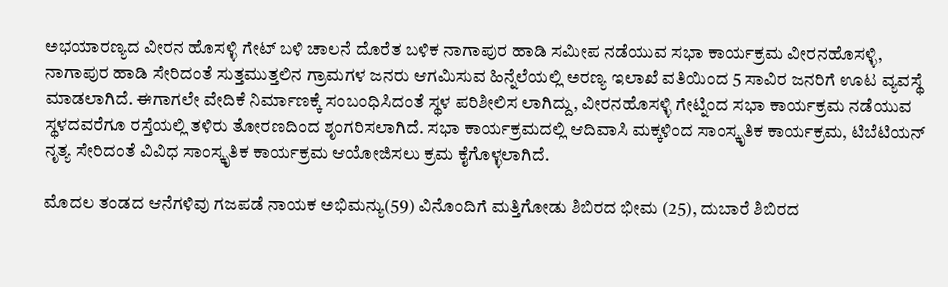ಅಭಯಾರಣ್ಯದ ವೀರನ ಹೊಸಳ್ಳಿ ಗೇಟ್ ಬಳಿ ಚಾಲನೆ ದೊರೆತ ಬಳಿಕ ನಾಗಾಪುರ ಹಾಡಿ ಸಮೀಪ ನಡೆಯುವ ಸಭಾ ಕಾರ್ಯಕ್ರಮ ವೀರನಹೊಸಳ್ಳಿ, ನಾಗಾಪುರ ಹಾಡಿ ಸೇರಿದಂತೆ ಸುತ್ತಮುತ್ತಲಿನ ಗ್ರಾಮಗಳ ಜನರು ಆಗಮಿಸುವ ಹಿನ್ನೆಲೆಯಲ್ಲಿ ಅರಣ್ಯ ಇಲಾಖೆ ವತಿಯಿಂದ 5 ಸಾವಿರ ಜನರಿಗೆ ಊಟ ವ್ಯವಸ್ಥೆ ಮಾಡಲಾಗಿದೆ. ಈಗಾಗಲೇ ವೇದಿಕೆ ನಿರ್ಮಾಣಕ್ಕೆ ಸಂಬಂಧಿಸಿದಂತೆ ಸ್ಥಳ ಪರಿಶೀಲಿಸ ಲಾಗಿದ್ದು, ವೀರನಹೊಸಳ್ಳಿ ಗೇಟ್ನಿಂದ ಸಭಾ ಕಾರ್ಯಕ್ರಮ ನಡೆಯುವ ಸ್ಥಳದವರೆಗೂ ರಸ್ತೆಯಲ್ಲಿ ತಳಿರು ತೋರಣದಿಂದ ಶೃಂಗರಿಸಲಾಗಿದೆ. ಸಭಾ ಕಾರ್ಯಕ್ರಮದಲ್ಲಿ ಆದಿವಾಸಿ ಮಕ್ಕಳಿಂದ ಸಾಂಸ್ಕೃತಿಕ ಕಾರ್ಯಕ್ರಮ, ಟಿಬೆಟಿಯನ್ ನೃತ್ಯ ಸೇರಿದಂತೆ ವಿವಿಧ ಸಾಂಸ್ಕೃತಿಕ ಕಾರ್ಯಕ್ರಮ ಆಯೋಜಿಸಲು ಕ್ರಮ ಕೈಗೊಳ್ಳಲಾಗಿದೆ.

ಮೊದಲ ತಂಡದ ಆನೆಗಳಿವು ಗಜಪಡೆ ನಾಯಕ ಅಭಿಮನ್ಯು(59) ವಿನೊಂದಿಗೆ ಮತ್ತಿಗೋಡು ಶಿಬಿರದ ಭೀಮ (25), ದುಬಾರೆ ಶಿಬಿರದ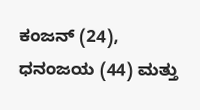ಕಂಜನ್ (24), ಧನಂಜಯ (44) ಮತ್ತು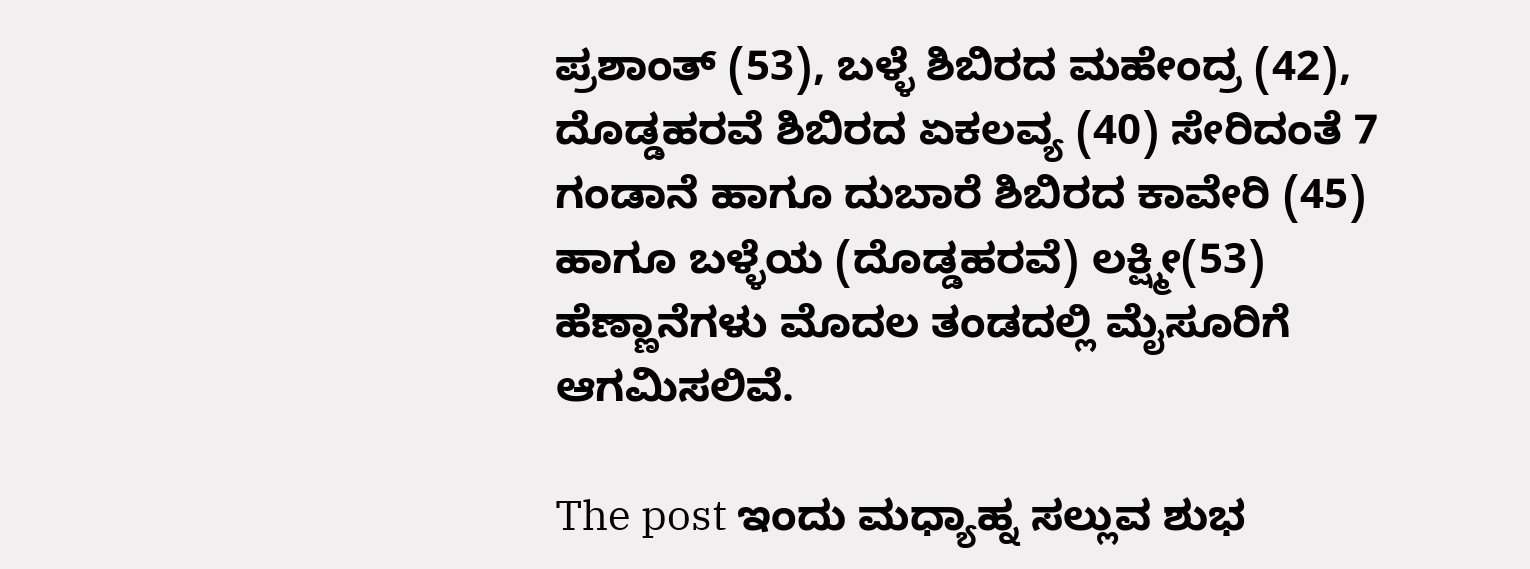ಪ್ರಶಾಂತ್ (53), ಬಳ್ಳೆ ಶಿಬಿರದ ಮಹೇಂದ್ರ (42), ದೊಡ್ಡಹರವೆ ಶಿಬಿರದ ಏಕಲವ್ಯ (40) ಸೇರಿದಂತೆ 7 ಗಂಡಾನೆ ಹಾಗೂ ದುಬಾರೆ ಶಿಬಿರದ ಕಾವೇರಿ (45) ಹಾಗೂ ಬಳ್ಳೆಯ (ದೊಡ್ಡಹರವೆ) ಲಕ್ಷ್ಮೀ(53) ಹೆಣ್ಣಾನೆಗಳು ಮೊದಲ ತಂಡದಲ್ಲಿ ಮೈಸೂರಿಗೆ ಆಗಮಿಸಲಿವೆ.

The post ಇಂದು ಮಧ್ಯಾಹ್ನ ಸಲ್ಲುವ ಶುಭ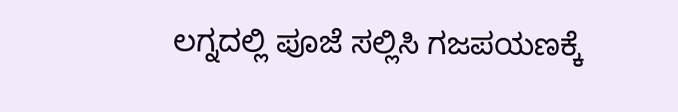ಲಗ್ನದಲ್ಲಿ ಪೂಜೆ ಸಲ್ಲಿಸಿ ಗಜಪಯಣಕ್ಕೆ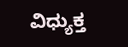ವಿಧ್ಯುಕ್ತ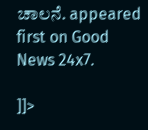ಚಾಲನೆ. appeared first on Good News 24x7.

]]>